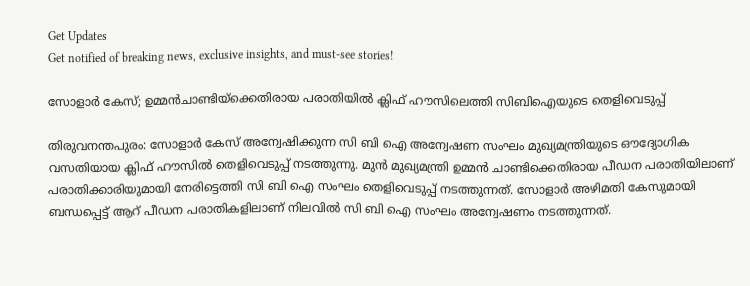Get Updates
Get notified of breaking news, exclusive insights, and must-see stories!

സോളാര്‍ കേസ്; ഉമ്മന്‍ചാണ്ടിയ്‌ക്കെതിരായ പരാതിയില്‍ ക്ലിഫ് ഹൗസിലെത്തി സിബിഐയുടെ തെളിവെടുപ്പ്

തിരുവനന്തപുരം: സോളാര്‍ കേസ് അന്വേഷിക്കുന്ന സി ബി ഐ അന്വേഷണ സംഘം മുഖ്യമന്ത്രിയുടെ ഔദ്യോഗിക വസതിയായ ക്ലിഫ് ഹൗസില്‍ തെളിവെടുപ്പ് നടത്തുന്നു. മുന്‍ മുഖ്യമന്ത്രി ഉമ്മന്‍ ചാണ്ടിക്കെതിരായ പീഡന പരാതിയിലാണ് പരാതിക്കാരിയുമായി നേരിട്ടെത്തി സി ബി ഐ സംഘം തെളിവെടുപ്പ് നടത്തുന്നത്. സോളാര്‍ അഴിമതി കേസുമായി ബന്ധപ്പെട്ട് ആറ് പീഡന പരാതികളിലാണ് നിലവില്‍ സി ബി ഐ സംഘം അന്വേഷണം നടത്തുന്നത്.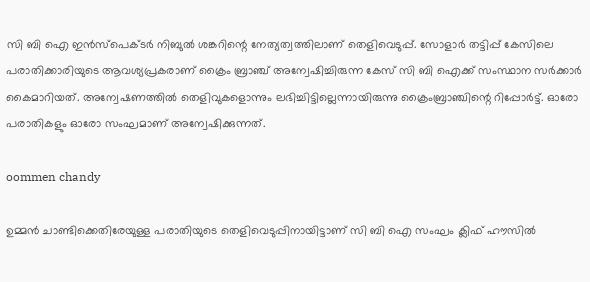സി ബി ഐ ഇന്‍സ്‌പെക്ടര്‍ നിബുല്‍ ശങ്കറിന്റെ നേത്യത്വത്തിലാണ് തെളിവെടുപ്പ്. സോളാര്‍ തട്ടിപ്പ് കേസിലെ പരാതിക്കാരിയുടെ ആവശ്യപ്രകരാണ് ക്രൈം ബ്രാഞ്ച് അന്വേഷിച്ചിരുന്ന കേസ് സി ബി ഐക്ക് സംസ്ഥാന സര്‍ക്കാര്‍ കൈമാറിയത്. അന്വേഷണത്തില്‍ തെളിവുകളൊന്നും ലഭിച്ചിട്ടില്ലെന്നായിരുന്നു ക്രൈംബ്രാഞ്ചിന്റെ റിപ്പോര്‍ട്ട്. ഓരോ പരാതികളും ഓരോ സംഘമാണ് അന്വേഷിക്കുന്നത്.

oommen chandy

ഉമ്മന്‍ ചാണ്ടിക്കെതിരേയുള്ള പരാതിയുടെ തെളിവെടുപ്പിനായിട്ടാണ് സി ബി ഐ സംഘം ക്ലിഫ് ഹൗസില്‍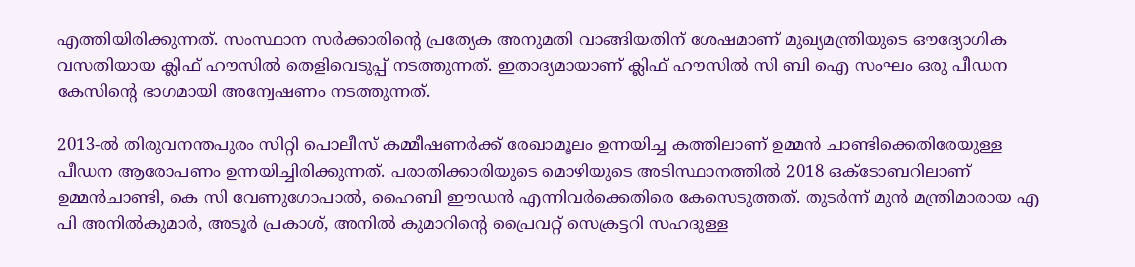എത്തിയിരിക്കുന്നത്. സംസ്ഥാന സര്‍ക്കാരിന്റെ പ്രത്യേക അനുമതി വാങ്ങിയതിന് ശേഷമാണ് മുഖ്യമന്ത്രിയുടെ ഔദ്യോഗിക വസതിയായ ക്ലിഫ് ഹൗസില്‍ തെളിവെടുപ്പ് നടത്തുന്നത്. ഇതാദ്യമായാണ് ക്ലിഫ് ഹൗസില്‍ സി ബി ഐ സംഘം ഒരു പീഡന കേസിന്റെ ഭാഗമായി അന്വേഷണം നടത്തുന്നത്.

2013-ല്‍ തിരുവനന്തപുരം സിറ്റി പൊലീസ് കമ്മീഷണര്‍ക്ക് രേഖാമൂലം ഉന്നയിച്ച കത്തിലാണ് ഉമ്മന്‍ ചാണ്ടിക്കെതിരേയുള്ള പീഡന ആരോപണം ഉന്നയിച്ചിരിക്കുന്നത്. പരാതിക്കാരിയുടെ മൊഴിയുടെ അടിസ്ഥാനത്തില്‍ 2018 ഒക്ടോബറിലാണ് ഉമ്മന്‍ചാണ്ടി, കെ സി വേണുഗോപാല്‍, ഹൈബി ഈഡന്‍ എന്നിവര്‍ക്കെതിരെ കേസെടുത്തത്. തുടര്‍ന്ന് മുന്‍ മന്ത്രിമാരായ എ പി അനില്‍കുമാര്‍, അടൂര്‍ പ്രകാശ്, അനില്‍ കുമാറിന്റെ പ്രൈവറ്റ് സെക്രട്ടറി സഹദുള്ള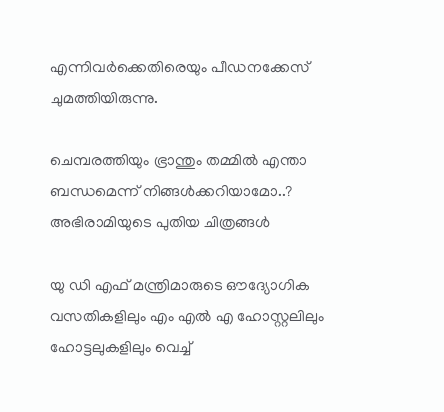എന്നിവര്‍ക്കെതിരെയും പീഡനക്കേസ് ചുമത്തിയിരുന്നു.

ചെമ്പരത്തിയും ഭ്രാന്തും തമ്മില്‍ എന്താ ബന്ധമെന്ന് നിങ്ങള്‍ക്കറിയാമോ..? അഭിരാമിയുടെ പുതിയ ചിത്രങ്ങള്‍

യു ഡി എഫ് മന്ത്രിമാരുടെ ഔദ്യോഗിക വസതികളിലും എം എല്‍ എ ഹോസ്റ്റലിലും ഹോട്ടലുകളിലും വെച്ച്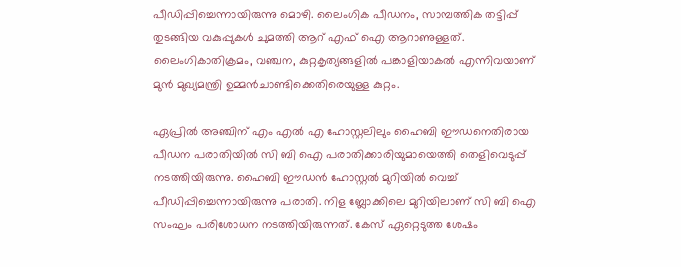പീഡിപ്പിച്ചെന്നായിരുന്നു മൊഴി. ലൈംഗിക പീഡനം, സാമ്പത്തിക തട്ടിപ്പ് തുടങ്ങിയ വകുപ്പുകള്‍ ചുമത്തി ആറ് എഫ് ഐ ആറാണുള്ളത്. ലൈംഗികാതിക്രമം, വഞ്ചന, കുറ്റകൃത്യങ്ങളില്‍ പങ്കാളിയാകല്‍ എന്നിവയാണ് മുന്‍ മുഖ്യമന്ത്രി ഉമ്മന്‍ചാണ്ടിക്കെതിരെയുള്ള കുറ്റം.

ഏപ്രില്‍ അഞ്ചിന് എം എല്‍ എ ഹോസ്റ്റലിലും ഹൈബി ഈഡനെതിരായ പീഡന പരാതിയില്‍ സി ബി ഐ പരാതിക്കാരിയുമായെത്തി തെളിവെടുപ്പ് നടത്തിയിരുന്നു. ഹൈബി ഈഡന്‍ ഹോസ്റ്റല്‍ മുറിയില്‍ വെച്ച് പീഡിപ്പിച്ചെന്നായിരുന്നു പരാതി. നിള ബ്ലോക്കിലെ മുറിയിലാണ് സി ബി ഐ സംഘം പരിശോധന നടത്തിയിരുന്നത്. കേസ് ഏറ്റെടുത്ത ശേഷം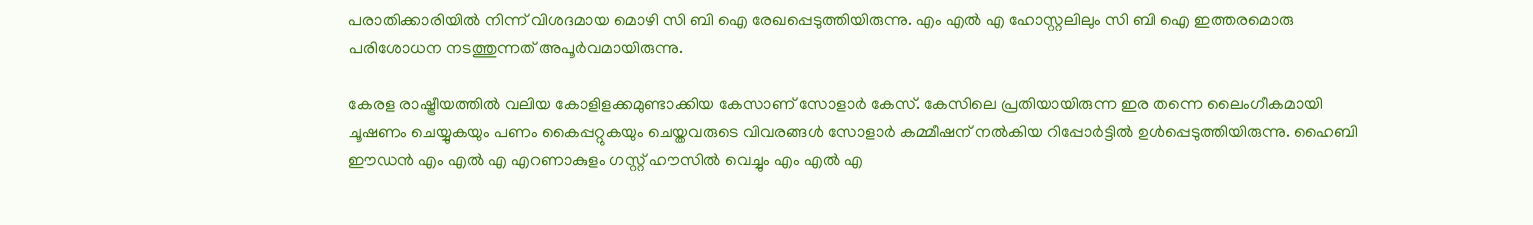പരാതിക്കാരിയില്‍ നിന്ന് വിശദമായ മൊഴി സി ബി ഐ രേഖപ്പെടുത്തിയിരുന്നു. എം എല്‍ എ ഹോസ്റ്റലിലും സി ബി ഐ ഇത്തരമൊരു പരിശോധന നടത്തുന്നത് അപൂര്‍വമായിരുന്നു.

കേരള രാഷ്ട്രീയത്തില്‍ വലിയ കോളിളക്കമുണ്ടാക്കിയ കേസാണ് സോളാര്‍ കേസ്. കേസിലെ പ്രതിയായിരുന്ന ഇര തന്നെ ലൈംഗീകമായി ചൂഷണം ചെയ്യുകയും പണം കൈപ്പറ്റുകയും ചെയ്തവരുടെ വിവരങ്ങള്‍ സോളാര്‍ കമ്മീഷന് നല്‍കിയ റിപ്പോര്‍ട്ടില്‍ ഉള്‍പ്പെടുത്തിയിരുന്നു. ഹൈബി ഈഡന്‍ എം എല്‍ എ എറണാകുളം ഗസ്റ്റ് ഹൗസില്‍ വെച്ചും എം എല്‍ എ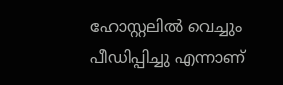ഹോസ്റ്റലില്‍ വെച്ചും പീഡിപ്പിച്ചു എന്നാണ്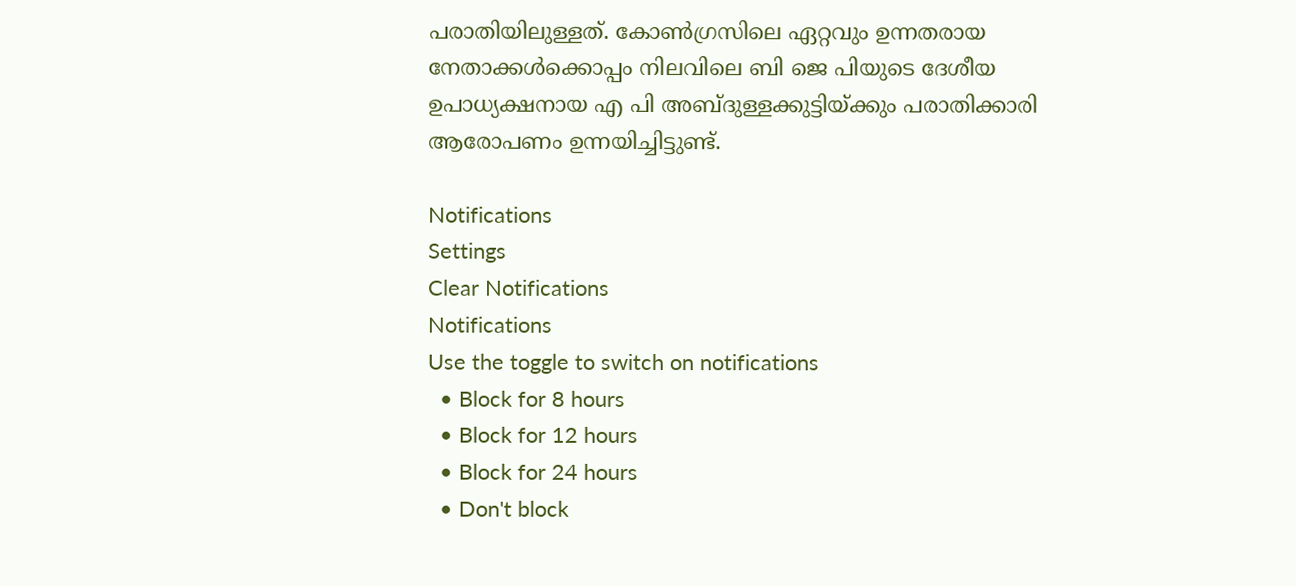പരാതിയിലുള്ളത്. കോണ്‍ഗ്രസിലെ ഏറ്റവും ഉന്നതരായ നേതാക്കള്‍ക്കൊപ്പം നിലവിലെ ബി ജെ പിയുടെ ദേശീയ ഉപാധ്യക്ഷനായ എ പി അബ്ദുള്ളക്കുട്ടിയ്ക്കും പരാതിക്കാരി ആരോപണം ഉന്നയിച്ചിട്ടുണ്ട്.

Notifications
Settings
Clear Notifications
Notifications
Use the toggle to switch on notifications
  • Block for 8 hours
  • Block for 12 hours
  • Block for 24 hours
  • Don't block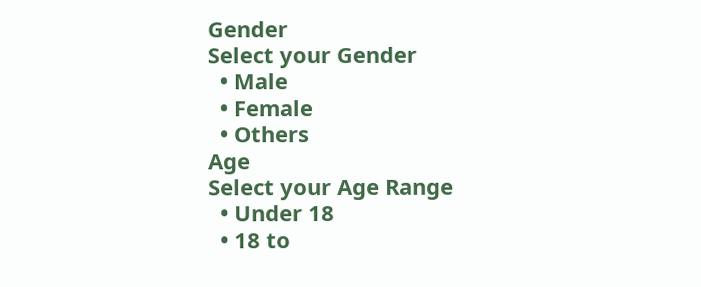Gender
Select your Gender
  • Male
  • Female
  • Others
Age
Select your Age Range
  • Under 18
  • 18 to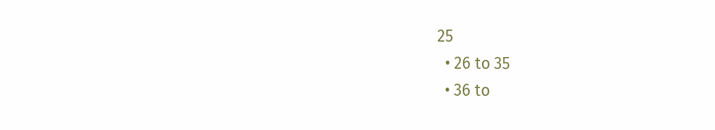25
  • 26 to 35
  • 36 to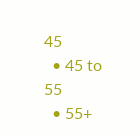45
  • 45 to 55
  • 55+